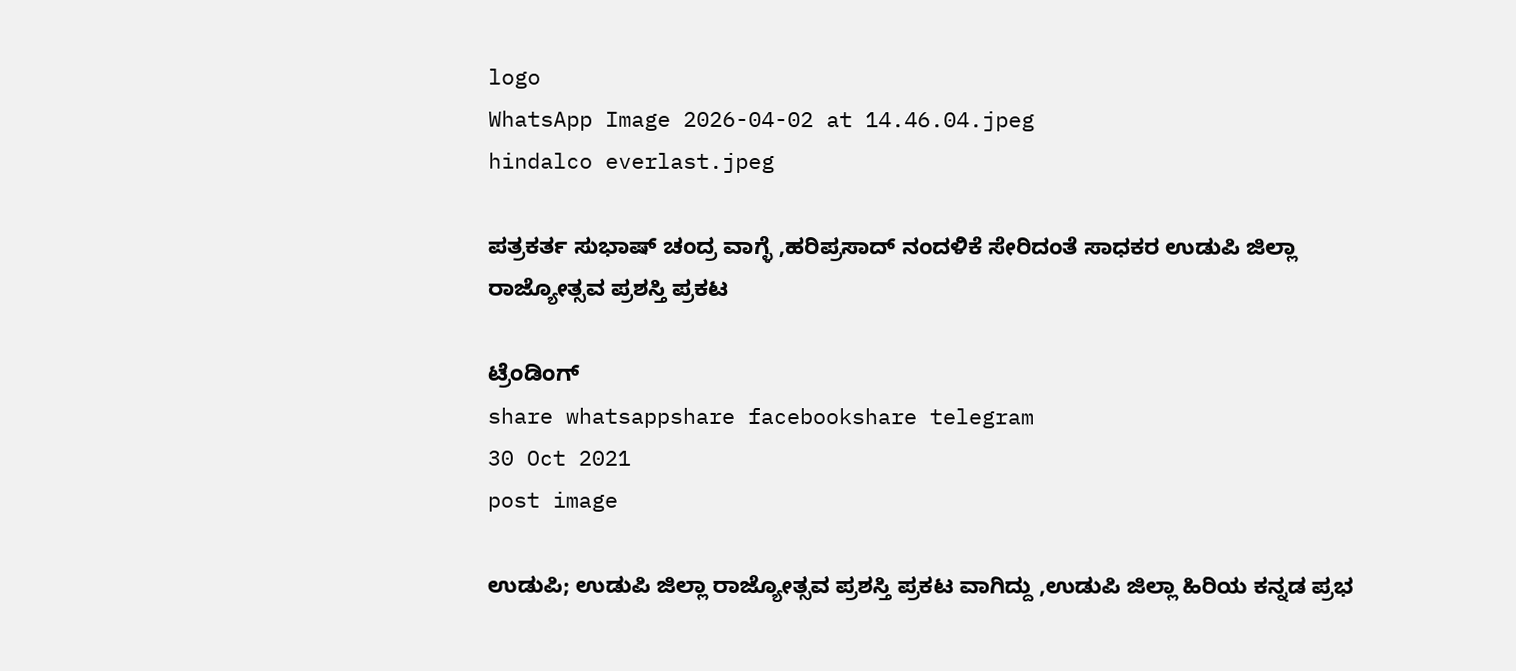logo
WhatsApp Image 2026-04-02 at 14.46.04.jpeg
hindalco everlast.jpeg

ಪತ್ರಕರ್ತ ಸುಭಾಷ್ ಚಂದ್ರ ವಾಗ್ಳೆ ,ಹರಿಪ್ರಸಾದ್ ನಂದಳಿಕೆ ಸೇರಿದಂತೆ ಸಾಧಕರ ಉಡುಪಿ ಜಿಲ್ಲಾ ರಾಜ್ಯೋತ್ಸವ ಪ್ರಶಸ್ತಿ ಪ್ರಕಟ

ಟ್ರೆಂಡಿಂಗ್
share whatsappshare facebookshare telegram
30 Oct 2021
post image

ಉಡುಪಿ; ಉಡುಪಿ ಜಿಲ್ಲಾ ರಾಜ್ಯೋತ್ಸವ ಪ್ರಶಸ್ತಿ ಪ್ರಕಟ ವಾಗಿದ್ದು ,ಉಡುಪಿ ಜಿಲ್ಲಾ ಹಿರಿಯ ಕನ್ನಡ ಪ್ರಭ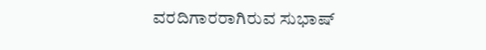ವರದಿಗಾರರಾಗಿರುವ ಸುಭಾಷ್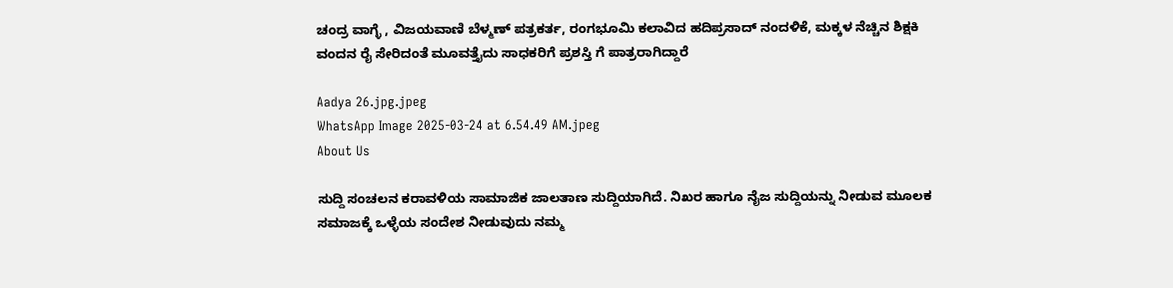ಚಂದ್ರ ವಾಗ್ಳೆ , ವಿಜಯವಾಣಿ ಬೆಳ್ಮಣ್ ಪತ್ರಕರ್ತ, ರಂಗಭೂಮಿ ಕಲಾವಿದ ಹದಿಪ್ರಸಾದ್ ನಂದಳಿಕೆ, ಮಕ್ಕಳ ನೆಚ್ಚಿನ ಶಿಕ್ಷಕಿ ವಂದನ ರೈ ಸೇರಿದಂತೆ ಮೂವತ್ತೈದು ಸಾಧಕರಿಗೆ ಪ್ರಶಸ್ತಿ ಗೆ ಪಾತ್ರರಾಗಿದ್ದಾರೆ

Aadya 26.jpg.jpeg
WhatsApp Image 2025-03-24 at 6.54.49 AM.jpeg
About Us

ಸುದ್ದಿ ಸಂಚಲನ ಕರಾವಳಿಯ ಸಾಮಾಜಿಕ ಜಾಲತಾಣ ಸುದ್ದಿಯಾಗಿದೆ. ನಿಖರ ಹಾಗೂ ನೈಜ ಸುದ್ದಿಯನ್ನು ನೀಡುವ ಮೂಲಕ ಸಮಾಜಕ್ಕೆ ಒಳ್ಳೆಯ ಸಂದೇಶ ನೀಡುವುದು ನಮ್ಮ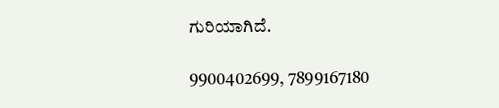ಗುರಿಯಾಗಿದೆ.

9900402699, 7899167180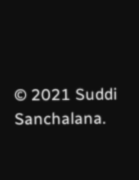© 2021 Suddi Sanchalana.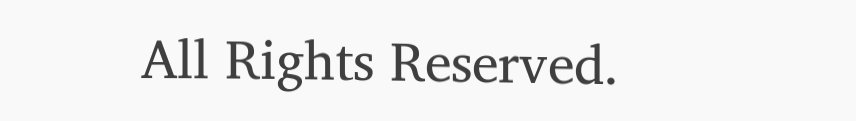All Rights Reserved.